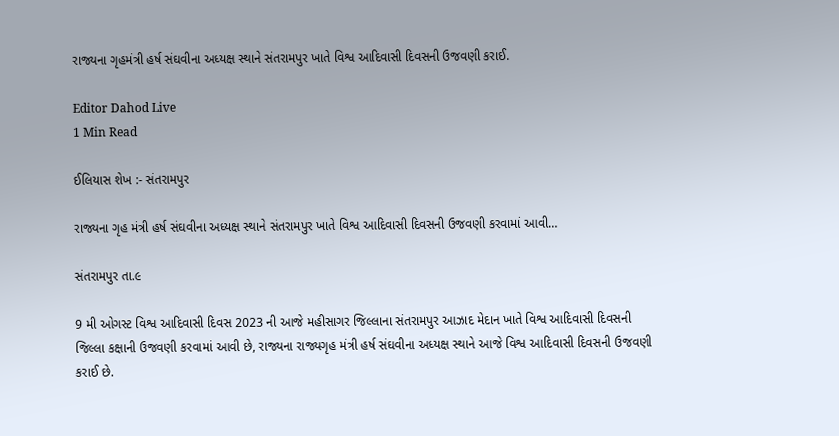રાજ્યના ગૃહમંત્રી હર્ષ સંઘવીના અધ્યક્ષ સ્થાને સંતરામપુર ખાતે વિશ્વ આદિવાસી દિવસની ઉજવણી કરાઈ.

Editor Dahod Live
1 Min Read

ઈલિયાસ શેખ :- સંતરામપુર

રાજ્યના ગૃહ મંત્રી હર્ષ સંઘવીના અધ્યક્ષ સ્થાને સંતરામપુર ખાતે વિશ્વ આદિવાસી દિવસની ઉજવણી કરવામાં આવી…

સંતરામપુર તા.૯

9 મી ઓગસ્ટ વિશ્વ આદિવાસી દિવસ 2023 ની આજે મહીસાગર જિલ્લાના સંતરામપુર આઝાદ મેદાન ખાતે વિશ્વ આદિવાસી દિવસની જિલ્લા કક્ષાની ઉજવણી કરવામાં આવી છે, રાજ્યના રાજ્યગૃહ મંત્રી હર્ષ સંઘવીના અધ્યક્ષ સ્થાને આજે વિશ્વ આદિવાસી દિવસની ઉજવણી કરાઈ છે.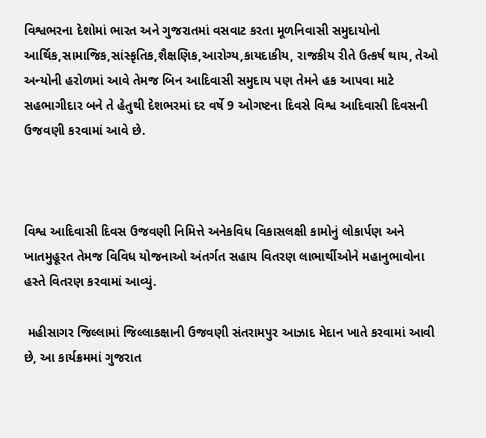વિશ્વભરના દેશોમાં ભારત અને ગુજરાતમાં વસવાટ કરતા મૂળનિવાસી સમુદાયોનો આર્થિક,સામાજિક,સાંસ્કૃતિક,શૈક્ષણિક,આરોગ્ય,કાયદાકીય, રાજકીય રીતે ઉત્કર્ષ થાય, તેઓ અન્યોની હરોળમાં આવે તેમજ બિન આદિવાસી સમુદાય પણ તેમને હક આપવા માટે સહભાગીદાર બને તે હેતુથી દેશભરમાં દર વર્ષે 9 ઓગષ્ટના દિવસે વિશ્વ આદિવાસી દિવસની ઉજવણી કરવામાં આવે છે.



વિશ્વ આદિવાસી દિવસ ઉજવણી નિમિત્તે અનેકવિધ વિકાસલક્ષી કામોનું લોકાર્પણ અને ખાતમુહૂરત તેમજ વિવિધ યોજનાઓ અંતર્ગત સહાય વિતરણ લાભાર્થીઓને મહાનુભાવોના હસ્તે વિતરણ કરવામાં આવ્યું.

 મહીસાગર જિલ્લામાં જિલ્લાકક્ષાની ઉજવણી સંતરામપુર આઝાદ મેદાન ખાતે કરવામાં આવી છે, આ કાર્યક્રમમાં ગુજરાત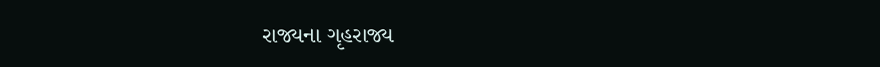રાજ્યના ગૃહરાજ્ય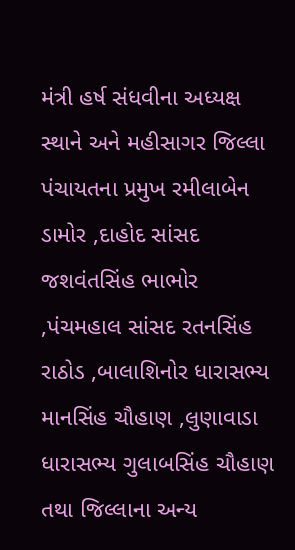મંત્રી હર્ષ સંધવીના અધ્યક્ષ સ્થાને અને મહીસાગર જિલ્લા પંચાયતના પ્રમુખ રમીલાબેન ડામોર ,દાહોદ સાંસદ જશવંતસિંહ ભાભોર ,પંચમહાલ સાંસદ રતનસિંહ રાઠોડ ,બાલાશિનોર ધારાસભ્ય માનસિંહ ચૌહાણ ,લુણાવાડા ધારાસભ્ય ગુલાબસિંહ ચૌહાણ તથા જિલ્લાના અન્ય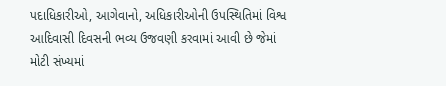પદાધિકારીઓ, આગેવાનો, અધિકારીઓની ઉપસ્થિતિમાં વિશ્વ આદિવાસી દિવસની ભવ્ય ઉજવણી કરવામાં આવી છે જેમાં મોટી સંખ્યમાં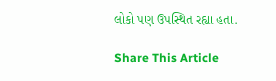લોકો પણ ઉપસ્થિત રહ્યા હતા.

Share This Article